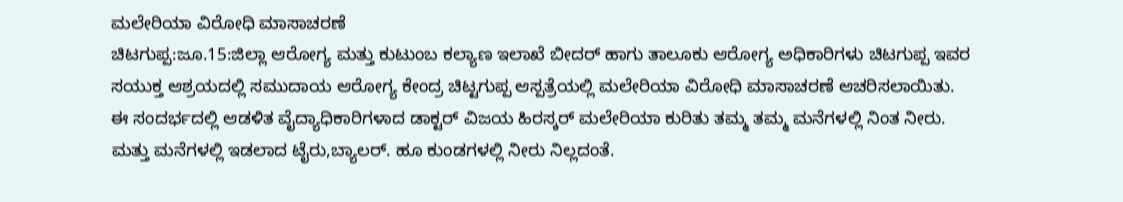ಮಲೇರಿಯಾ ವಿರೋಧಿ ಮಾಸಾಚರಣೆ
ಚಿಟಗುಪ್ಪ:ಜೂ.15:ಜಿಲ್ಲಾ ಆರೋಗ್ಯ ಮತ್ತು ಕುಟುಂಬ ಕಲ್ಯಾಣ ಇಲಾಖೆ ಬೀದರ್ ಹಾಗು ತಾಲೂಕು ಆರೋಗ್ಯ ಅಧಿಕಾರಿಗಳು ಚಿಟಗುಪ್ಪ ಇವರ ಸಯುಕ್ತ ಆಶ್ರಯದಲ್ಲಿ ಸಮುದಾಯ ಆರೋಗ್ಯ ಕೇಂದ್ರ ಚಿಟ್ಟಗುಪ್ಪ ಆಸ್ಪತ್ರೆಯಲ್ಲಿ ಮಲೇರಿಯಾ ವಿರೋಧಿ ಮಾಸಾಚರಣೆ ಆಚರಿಸಲಾಯಿತು.
ಈ ಸಂದರ್ಭದಲ್ಲಿ ಆಡಳಿತ ವೈದ್ಯಾಧಿಕಾರಿಗಳಾದ ಡಾಕ್ಟರ್ ವಿಜಯ ಹಿರಸ್ಕರ್ ಮಲೇರಿಯಾ ಕುರಿತು ತಮ್ಮ ತಮ್ಮ ಮನೆಗಳಲ್ಲಿ ನಿಂತ ನೀರು. ಮತ್ತು ಮನೆಗಳಲ್ಲಿ ಇಡಲಾದ ಟೈರು,ಬ್ಯಾಲರ್. ಹೂ ಕುಂಡಗಳಲ್ಲಿ ನೀರು ನಿಲ್ಲದಂತೆ.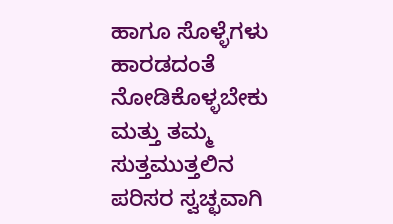ಹಾಗೂ ಸೊಳ್ಳೆಗಳು ಹಾರಡದಂತೆ ನೋಡಿಕೊಳ್ಳಬೇಕು ಮತ್ತು ತಮ್ಮ ಸುತ್ತಮುತ್ತಲಿನ ಪರಿಸರ ಸ್ವಚ್ಛವಾಗಿ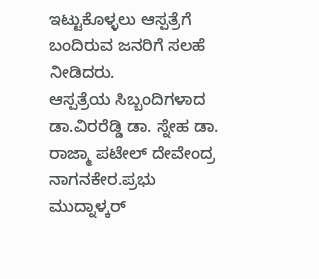ಇಟ್ಟುಕೊಳ್ಳಲು ಆಸ್ಪತ್ರೆಗೆ ಬಂದಿರುವ ಜನರಿಗೆ ಸಲಹೆ ನೀಡಿದರು.
ಆಸ್ಪತ್ರೆಯ ಸಿಬ್ಬಂದಿಗಳಾದ ಡಾ.ವಿರರೆಡ್ಡಿ ಡಾ. ಸ್ನೇಹ ಡಾ. ರಾಜ್ಮಾ ಪಟೇಲ್ ದೇವೇಂದ್ರ ನಾಗನಕೇರ.ಪ್ರಭು ಮುದ್ನಾಳ್ಕರ್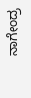ನಾಗೇಂದ್ರ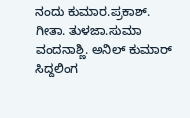ನಂದು ಕುಮಾರ.ಪ್ರಕಾಶ್. ಗೀತಾ. ತುಳಜಾ.ಸುಮಾ ವಂದನಾಶ್ಣಿ. ಅನಿಲ್ ಕುಮಾರ್ ಸಿದ್ದಲಿಂಗ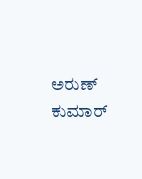ಅರುಣ್ ಕುಮಾರ್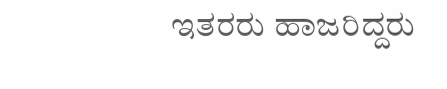ಇತರರು ಹಾಜರಿದ್ದರು